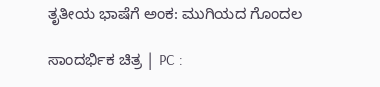ತೃತೀಯ ಭಾಷೆಗೆ ಅಂಕ: ಮುಗಿಯದ ಗೊಂದಲ

ಸಾಂದರ್ಭಿಕ ಚಿತ್ರ | PC :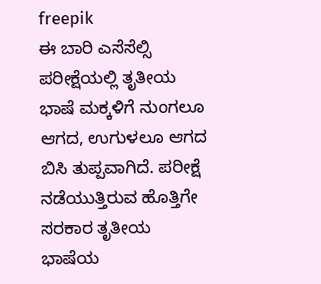freepik
ಈ ಬಾರಿ ಎಸೆಸೆಲ್ಸಿ ಪರೀಕ್ಷೆಯಲ್ಲಿ ತೃತೀಯ ಭಾಷೆ ಮಕ್ಕಳಿಗೆ ನುಂಗಲೂ ಆಗದ, ಉಗುಳಲೂ ಆಗದ ಬಿಸಿ ತುಪ್ಪವಾಗಿದೆ. ಪರೀಕ್ಷೆ ನಡೆಯುತ್ತಿರುವ ಹೊತ್ತಿಗೇ ಸರಕಾರ ತೃತೀಯ ಭಾಷೆಯ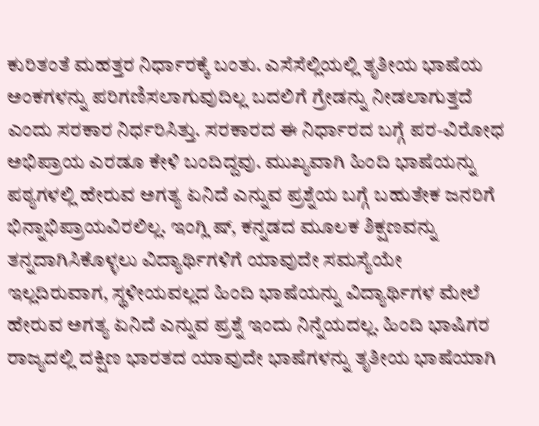ಕುರಿತಂತೆ ಮಹತ್ತರ ನಿರ್ಧಾರಕ್ಕೆ ಬಂತು. ಎಸೆಸೆಲ್ಲಿಯಲ್ಲಿ ತೃತೀಯ ಭಾಷೆಯ ಅಂಕಗಳನ್ನು ಪರಿಗಣಿಸಲಾಗುವುದಿಲ್ಲ ಬದಲಿಗೆ ಗ್ರೇಡನ್ನು ನೀಡಲಾಗುತ್ತದೆ ಎಂದು ಸರಕಾರ ನಿರ್ಧರಿಸಿತ್ತು. ಸರಕಾರದ ಈ ನಿರ್ಧಾರದ ಬಗ್ಗೆ ಪರ-ವಿರೋಧ ಅಭಿಪ್ರಾಯ ಎರಡೂ ಕೇಳಿ ಬಂದಿದ್ದವು. ಮುಖ್ಯವಾಗಿ ಹಿಂದಿ ಭಾಷೆಯನ್ನು ಪಠ್ಯಗಳಲ್ಲಿ ಹೇರುವ ಅಗತ್ಯ ಏನಿದೆ ಎನ್ನುವ ಪ್ರಶ್ನೆಯ ಬಗ್ಗೆ ಬಹುತೇಕ ಜನರಿಗೆ ಭಿನ್ನಾಭಿಪ್ರಾಯವಿರಲಿಲ್ಲ. ಇಂಗ್ಲಿ ಷ್, ಕನ್ನಡದ ಮೂಲಕ ಶಿಕ್ಷಣವನ್ನು ತನ್ನದಾಗಿಸಿಕೊಳ್ಳಲು ವಿದ್ಯಾರ್ಥಿಗಳಿಗೆ ಯಾವುದೇ ಸಮಸ್ಯೆಯೇ ಇಲ್ಲದಿರುವಾಗ, ಸ್ಥಳೀಯವಲ್ಲದ ಹಿಂದಿ ಭಾಷೆಯನ್ನು ವಿದ್ಯಾರ್ಥಿಗಳ ಮೇಲೆ ಹೇರುವ ಅಗತ್ಯ ಏನಿದೆ ಎನ್ನುವ ಪ್ರಶ್ನೆ ಇಂದು ನಿನ್ನೆಯದಲ್ಲ. ಹಿಂದಿ ಭಾಷಿಗರ ರಾಜ್ಯದಲ್ಲಿ ದಕ್ಷಿಣ ಭಾರತದ ಯಾವುದೇ ಭಾಷೆಗಳನ್ನು ತೃತೀಯ ಭಾಷೆಯಾಗಿ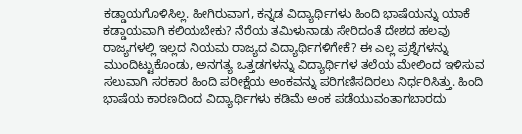ಕಡ್ಡಾಯಗೊಳಿಸಿಲ್ಲ. ಹೀಗಿರುವಾಗ, ಕನ್ನಡ ವಿದ್ಯಾರ್ಥಿಗಳು ಹಿಂದಿ ಭಾಷೆಯನ್ನು ಯಾಕೆ ಕಡ್ಡಾಯವಾಗಿ ಕಲಿಯಬೇಕು? ನೆರೆಯ ತಮಿಳುನಾಡು ಸೇರಿದಂತೆ ದೇಶದ ಹಲವು ರಾಜ್ಯಗಳಲ್ಲಿ ಇಲ್ಲದ ನಿಯಮ ರಾಜ್ಯದ ವಿದ್ಯಾರ್ಥಿಗಳಿಗೇಕೆ? ಈ ಎಲ್ಲ ಪ್ರಶ್ನೆಗಳನ್ನು ಮುಂದಿಟ್ಟುಕೊಂಡು, ಅನಗತ್ಯ ಒತ್ತಡಗಳನ್ನು ವಿದ್ಯಾರ್ಥಿಗಳ ತಲೆಯ ಮೇಲಿಂದ ಇಳಿಸುವ ಸಲುವಾಗಿ ಸರಕಾರ ಹಿಂದಿ ಪರೀಕ್ಷೆಯ ಅಂಕವನ್ನು ಪರಿಗಣಿಸದಿರಲು ನಿರ್ಧರಿಸಿತ್ತು. ಹಿಂದಿ ಭಾಷೆಯ ಕಾರಣದಿಂದ ವಿದ್ಯಾರ್ಥಿಗಳು ಕಡಿಮೆ ಅಂಕ ಪಡೆಯುವಂತಾಗಬಾರದು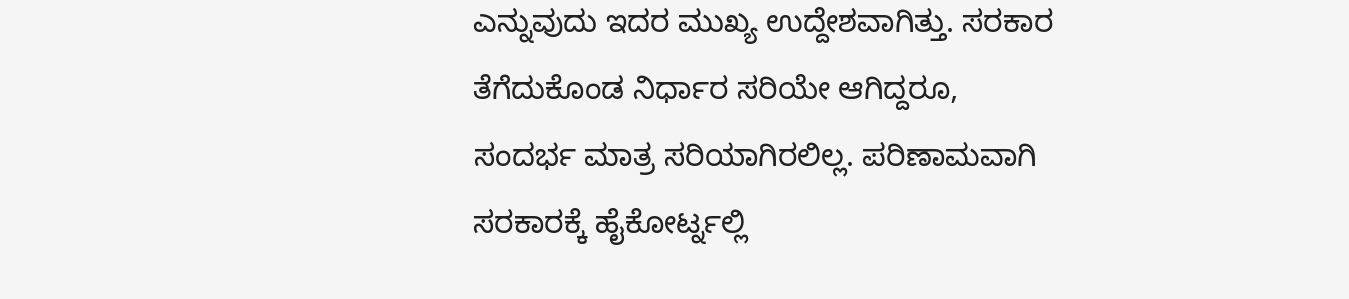ಎನ್ನುವುದು ಇದರ ಮುಖ್ಯ ಉದ್ದೇಶವಾಗಿತ್ತು. ಸರಕಾರ ತೆಗೆದುಕೊಂಡ ನಿರ್ಧಾರ ಸರಿಯೇ ಆಗಿದ್ದರೂ, ಸಂದರ್ಭ ಮಾತ್ರ ಸರಿಯಾಗಿರಲಿಲ್ಲ. ಪರಿಣಾಮವಾಗಿ ಸರಕಾರಕ್ಕೆ ಹೈಕೋರ್ಟ್ನಲ್ಲಿ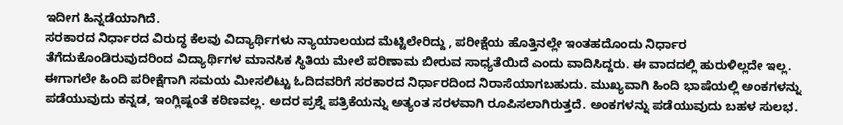ಇದೀಗ ಹಿನ್ನಡೆಯಾಗಿದೆ.
ಸರಕಾರದ ನಿರ್ಧಾರದ ವಿರುದ್ಧ ಕೆಲವು ವಿದ್ಯಾರ್ಥಿಗಳು ನ್ಯಾಯಾಲಯದ ಮೆಟ್ಟಿಲೇರಿದ್ದು , ಪರೀಕ್ಷೆಯ ಹೊತ್ತಿನಲ್ಲೇ ಇಂತಹದೊಂದು ನಿರ್ಧಾರ ತೆಗೆದುಕೊಂಡಿರುವುದರಿಂದ ವಿದ್ಯಾರ್ಥಿಗಳ ಮಾನಸಿಕ ಸ್ಥಿತಿಯ ಮೇಲೆ ಪರಿಣಾಮ ಬೀರುವ ಸಾಧ್ಯತೆಯಿದೆ ಎಂದು ವಾದಿಸಿದ್ದರು. ಈ ವಾದದಲ್ಲಿ ಹುರುಳಿಲ್ಲದೇ ಇಲ್ಲ. ಈಗಾಗಲೇ ಹಿಂದಿ ಪರೀಕ್ಷೆಗಾಗಿ ಸಮಯ ಮೀಸಲಿಟ್ಟು ಓದಿದವರಿಗೆ ಸರಕಾರದ ನಿರ್ಧಾರದಿಂದ ನಿರಾಸೆಯಾಗಬಹುದು. ಮುಖ್ಯವಾಗಿ ಹಿಂದಿ ಭಾಷೆಯಲ್ಲಿ ಅಂಕಗಳನ್ನು ಪಡೆಯುವುದು ಕನ್ನಡ, ಇಂಗ್ಲಿಷ್ನಂತೆ ಕಠಿಣವಲ್ಲ. ಅದರ ಪ್ರಶ್ನೆ ಪತ್ರಿಕೆಯನ್ನು ಅತ್ಯಂತ ಸರಳವಾಗಿ ರೂಪಿಸಲಾಗಿರುತ್ತದೆ. ಅಂಕಗಳನ್ನು ಪಡೆಯುವುದು ಬಹಳ ಸುಲಭ.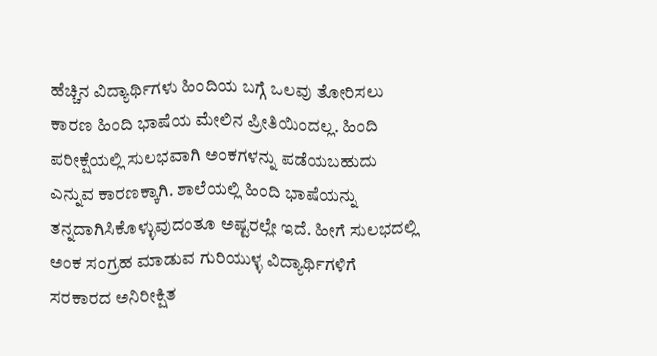ಹೆಚ್ಚಿನ ವಿದ್ಯಾರ್ಥಿಗಳು ಹಿಂದಿಯ ಬಗ್ಗೆ ಒಲವು ತೋರಿಸಲು ಕಾರಣ ಹಿಂದಿ ಭಾಷೆಯ ಮೇಲಿನ ಪ್ರೀತಿಯಿಂದಲ್ಲ. ಹಿಂದಿ ಪರೀಕ್ಷೆಯಲ್ಲಿ ಸುಲಭವಾಗಿ ಅಂಕಗಳನ್ನು ಪಡೆಯಬಹುದು ಎನ್ನುವ ಕಾರಣಕ್ಕಾಗಿ. ಶಾಲೆಯಲ್ಲಿ ಹಿಂದಿ ಭಾಷೆಯನ್ನು ತನ್ನದಾಗಿಸಿಕೊಳ್ಳುವುದಂತೂ ಅಷ್ಟರಲ್ಲೇ ಇದೆ. ಹೀಗೆ ಸುಲಭದಲ್ಲಿ ಅಂಕ ಸಂಗ್ರಹ ಮಾಡುವ ಗುರಿಯುಳ್ಳ ವಿದ್ಯಾರ್ಥಿಗಳಿಗೆ ಸರಕಾರದ ಅನಿರೀಕ್ಷಿತ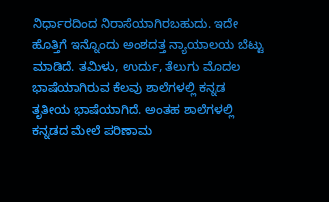ನಿರ್ಧಾರದಿಂದ ನಿರಾಸೆಯಾಗಿರಬಹುದು. ಇದೇ ಹೊತ್ತಿಗೆ ಇನ್ನೊಂದು ಅಂಶದತ್ತ ನ್ಯಾಯಾಲಯ ಬೆಟ್ಟು ಮಾಡಿದೆ. ತಮಿಳು, ಉರ್ದು, ತೆಲುಗು ಮೊದಲ ಭಾಷೆಯಾಗಿರುವ ಕೆಲವು ಶಾಲೆಗಳಲ್ಲಿ ಕನ್ನಡ ತೃತೀಯ ಭಾಷೆಯಾಗಿದೆ. ಅಂತಹ ಶಾಲೆಗಳಲ್ಲಿ ಕನ್ನಡದ ಮೇಲೆ ಪರಿಣಾಮ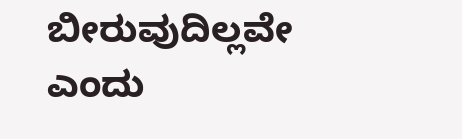ಬೀರುವುದಿಲ್ಲವೇ ಎಂದು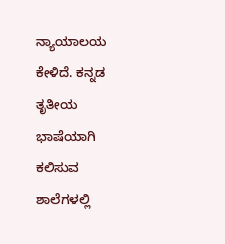ನ್ಯಾಯಾಲಯ ಕೇಳಿದೆ. ಕನ್ನಡ ತೃತೀಯ ಭಾಷೆಯಾಗಿ ಕಲಿಸುವ ಶಾಲೆಗಳಲ್ಲಿ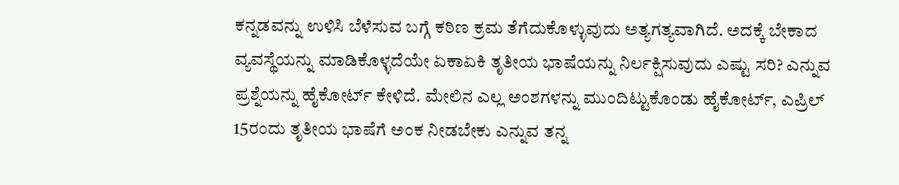ಕನ್ನಡವನ್ನು ಉಳಿಸಿ ಬೆಳೆಸುವ ಬಗ್ಗೆ ಕಠಿಣ ಕ್ರಮ ತೆಗೆದುಕೊಳ್ಳುವುದು ಅತ್ಯಗತ್ಯವಾಗಿದೆ. ಅದಕ್ಕೆ ಬೇಕಾದ ವ್ಯವಸ್ಥೆಯನ್ನು ಮಾಡಿಕೊಳ್ಳದೆಯೇ ಏಕಾಏಕಿ ತೃತೀಯ ಭಾಷೆಯನ್ನು ನಿರ್ಲಕ್ಷಿಸುವುದು ಎಷ್ಟು ಸರಿ? ಎನ್ನುವ ಪ್ರಶ್ನೆಯನ್ನು ಹೈಕೋರ್ಟ್ ಕೇಳಿದೆ. ಮೇಲಿನ ಎಲ್ಲ ಅಂಶಗಳನ್ನು ಮುಂದಿಟ್ಟುಕೊಂಡು ಹೈಕೋರ್ಟ್, ಎಪ್ರಿಲ್ 15ರಂದು ತೃತೀಯ ಭಾಷೆಗೆ ಅಂಕ ನೀಡಬೇಕು ಎನ್ನುವ ತನ್ನ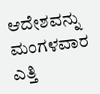ಆದೇಶವನ್ನು ಮಂಗಳವಾರ ಎತ್ತಿ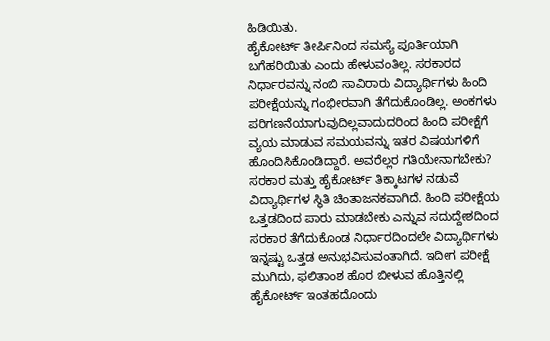ಹಿಡಿಯಿತು.
ಹೈಕೋರ್ಟ್ ತೀರ್ಪಿನಿಂದ ಸಮಸ್ಯೆ ಪೂರ್ತಿಯಾಗಿ ಬಗೆಹರಿಯಿತು ಎಂದು ಹೇಳುವಂತಿಲ್ಲ. ಸರಕಾರದ ನಿರ್ಧಾರವನ್ನು ನಂಬಿ ಸಾವಿರಾರು ವಿದ್ಯಾರ್ಥಿಗಳು ಹಿಂದಿ ಪರೀಕ್ಷೆಯನ್ನು ಗಂಭೀರವಾಗಿ ತೆಗೆದುಕೊಂಡಿಲ್ಲ. ಅಂಕಗಳು ಪರಿಗಣನೆಯಾಗುವುದಿಲ್ಲವಾದುದರಿಂದ ಹಿಂದಿ ಪರೀಕ್ಷೆಗೆ ವ್ಯಯ ಮಾಡುವ ಸಮಯವನ್ನು ಇತರ ವಿಷಯಗಳಿಗೆ ಹೊಂದಿಸಿಕೊಂಡಿದ್ದಾರೆ. ಅವರೆಲ್ಲರ ಗತಿಯೇನಾಗಬೇಕು? ಸರಕಾರ ಮತ್ತು ಹೈಕೋರ್ಟ್ ತಿಕ್ಕಾಟಗಳ ನಡುವೆ ವಿದ್ಯಾರ್ಥಿಗಳ ಸ್ಥಿತಿ ಚಿಂತಾಜನಕವಾಗಿದೆ. ಹಿಂದಿ ಪರೀಕ್ಷೆಯ ಒತ್ತಡದಿಂದ ಪಾರು ಮಾಡಬೇಕು ಎನ್ನುವ ಸದುದ್ದೇಶದಿಂದ ಸರಕಾರ ತೆಗೆದುಕೊಂಡ ನಿರ್ಧಾರದಿಂದಲೇ ವಿದ್ಯಾರ್ಥಿಗಳು ಇನ್ನಷ್ಟು ಒತ್ತಡ ಅನುಭವಿಸುವಂತಾಗಿದೆ. ಇದೀಗ ಪರೀಕ್ಷೆ ಮುಗಿದು, ಫಲಿತಾಂಶ ಹೊರ ಬೀಳುವ ಹೊತ್ತಿನಲ್ಲಿ ಹೈಕೋರ್ಟ್ ಇಂತಹದೊಂದು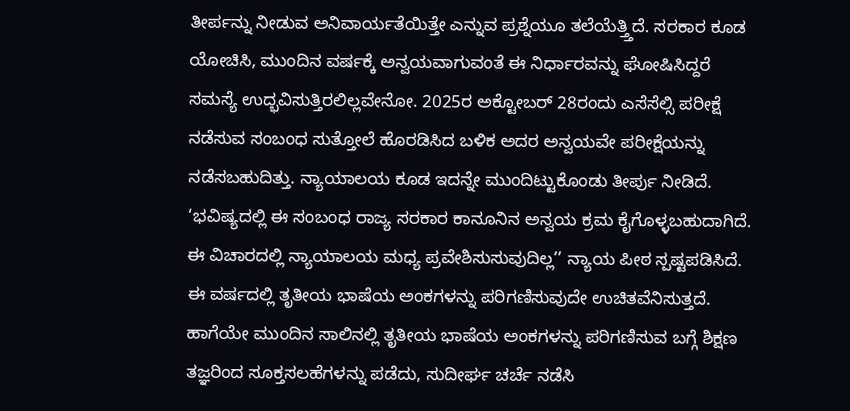ತೀರ್ಪನ್ನು ನೀಡುವ ಅನಿವಾರ್ಯತೆಯಿತ್ತೇ ಎನ್ನುವ ಪ್ರಶ್ನೆಯೂ ತಲೆಯೆತ್ತ್ತಿದೆ. ಸರಕಾರ ಕೂಡ ಯೋಚಿಸಿ, ಮುಂದಿನ ವರ್ಷಕ್ಕೆ ಅನ್ವಯವಾಗುವಂತೆ ಈ ನಿರ್ಧಾರವನ್ನು ಘೋಷಿಸಿದ್ದರೆ ಸಮಸ್ಯೆ ಉದ್ಭವಿಸುತ್ತಿರಲಿಲ್ಲವೇನೋ. 2025ರ ಅಕ್ಟೋಬರ್ 28ರಂದು ಎಸೆಸೆಲ್ಸಿ ಪರೀಕ್ಷೆ ನಡೆಸುವ ಸಂಬಂಧ ಸುತ್ತೋಲೆ ಹೊರಡಿಸಿದ ಬಳಿಕ ಅದರ ಅನ್ವಯವೇ ಪರೀಕ್ಷೆಯನ್ನು ನಡೆಸಬಹುದಿತ್ತು. ನ್ಯಾಯಾಲಯ ಕೂಡ ಇದನ್ನೇ ಮುಂದಿಟ್ಟುಕೊಂಡು ತೀರ್ಪು ನೀಡಿದೆ. ‘ಭವಿಷ್ಯದಲ್ಲಿ ಈ ಸಂಬಂಧ ರಾಜ್ಯ ಸರಕಾರ ಕಾನೂನಿನ ಅನ್ವಯ ಕ್ರಮ ಕೈಗೊಳ್ಳಬಹುದಾಗಿದೆ. ಈ ವಿಚಾರದಲ್ಲಿ ನ್ಯಾಯಾಲಯ ಮಧ್ಯ ಪ್ರವೇಶಿಸುಸುವುದಿಲ್ಲ’’ ನ್ಯಾಯ ಪೀಠ ಸ್ಪಷ್ಟಪಡಿಸಿದೆ.
ಈ ವರ್ಷದಲ್ಲಿ ತೃತೀಯ ಭಾಷೆಯ ಅಂಕಗಳನ್ನು ಪರಿಗಣಿಸುವುದೇ ಉಚಿತವೆನಿಸುತ್ತದೆ. ಹಾಗೆಯೇ ಮುಂದಿನ ಸಾಲಿನಲ್ಲಿ ತೃತೀಯ ಭಾಷೆಯ ಅಂಕಗಳನ್ನು ಪರಿಗಣಿಸುವ ಬಗ್ಗೆ ಶಿಕ್ಷಣ ತಜ್ಞರಿಂದ ಸೂಕ್ತಸಲಹೆಗಳನ್ನು ಪಡೆದು, ಸುದೀರ್ಘ ಚರ್ಚೆ ನಡೆಸಿ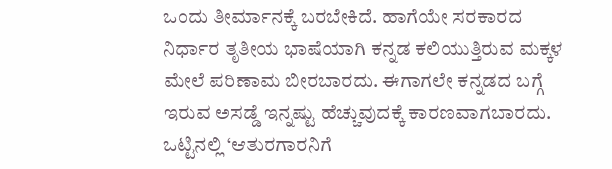ಒಂದು ತೀರ್ಮಾನಕ್ಕೆ ಬರಬೇಕಿದೆ. ಹಾಗೆಯೇ ಸರಕಾರದ ನಿರ್ಧಾರ ತೃತೀಯ ಭಾಷೆಯಾಗಿ ಕನ್ನಡ ಕಲಿಯುತ್ತಿರುವ ಮಕ್ಕಳ ಮೇಲೆ ಪರಿಣಾಮ ಬೀರಬಾರದು. ಈಗಾಗಲೇ ಕನ್ನಡದ ಬಗ್ಗೆ ಇರುವ ಅಸಡ್ಡೆ ಇನ್ನಷ್ಟು ಹೆಚ್ಚುವುದಕ್ಕೆ ಕಾರಣವಾಗಬಾರದು. ಒಟ್ಟಿನಲ್ಲಿ ‘ಆತುರಗಾರನಿಗೆ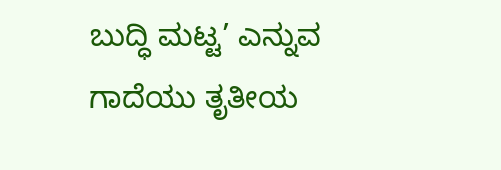ಬುದ್ಧಿ ಮಟ್ಟ’ ಎನ್ನುವ ಗಾದೆಯು ತೃತೀಯ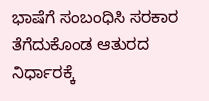ಭಾಷೆಗೆ ಸಂಬಂಧಿಸಿ ಸರಕಾರ ತೆಗೆದುಕೊಂಡ ಆತುರದ ನಿರ್ಧಾರಕ್ಕೆ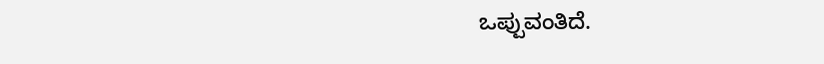ಒಪ್ಪುವಂತಿದೆ.